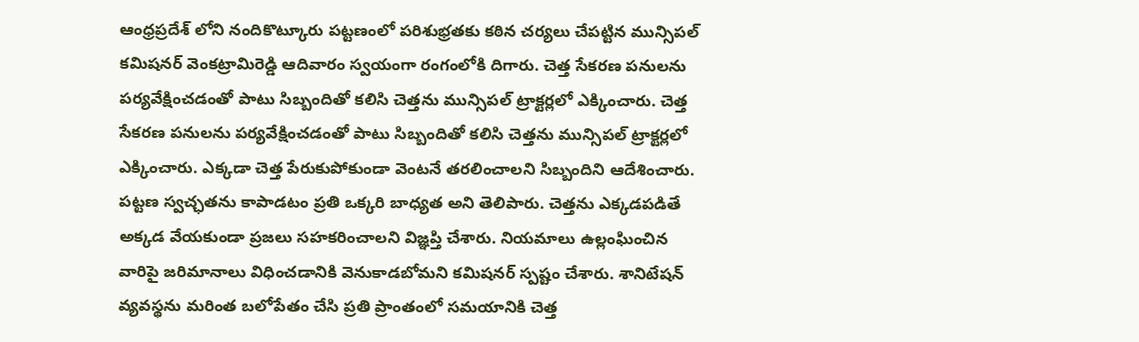ఆంధ్రప్రదేశ్ లోని నందికొట్కూరు పట్టణంలో పరిశుభ్రతకు కఠిన చర్యలు చేపట్టిన మున్సిపల్ కమిషనర్ వెంకట్రామిరెడ్డి ఆదివారం స్వయంగా రంగంలోకి దిగారు. చెత్త సేకరణ పనులను పర్యవేక్షించడంతో పాటు సిబ్బందితో కలిసి చెత్తను మున్సిపల్ ట్రాక్టర్లలో ఎక్కించారు. చెత్త సేకరణ పనులను పర్యవేక్షించడంతో పాటు సిబ్బందితో కలిసి చెత్తను మున్సిపల్ ట్రాక్టర్లలో ఎక్కించారు. ఎక్కడా చెత్త పేరుకుపోకుండా వెంటనే తరలించాలని సిబ్బందిని ఆదేశించారు. పట్టణ స్వచ్ఛతను కాపాడటం ప్రతి ఒక్కరి బాధ్యత అని తెలిపారు. చెత్తను ఎక్కడపడితే అక్కడ వేయకుండా ప్రజలు సహకరించాలని విజ్ఞప్తి చేశారు. నియమాలు ఉల్లంఘించిన వారిపై జరిమానాలు విధించడానికి వెనుకాడబోమని కమిషనర్ స్పష్టం చేశారు. శానిటేషన్ వ్యవస్థను మరింత బలోపేతం చేసి ప్రతి ప్రాంతంలో సమయానికి చెత్త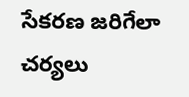సేకరణ జరిగేలా చర్యలు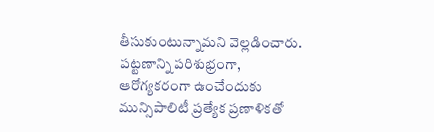తీసుకుంటున్నామని వెల్లడించారు. పట్టణాన్ని పరిశుభ్రంగా, ఆరోగ్యకరంగా ఉంచేందుకు మున్సిపాలిటీ ప్రత్యేక ప్రణాళికతో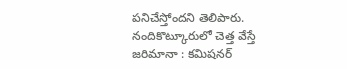పనిచేస్తోందని తెలిపారు.
నందికొట్కూరులో చెత్త వేస్తే జరిమానా : కమిషనర్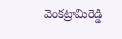వెంకట్రామిరెడ్డి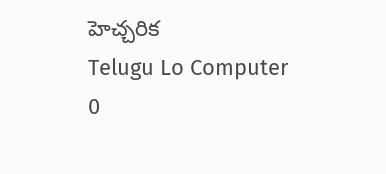హెచ్చరిక
Telugu Lo Computer
0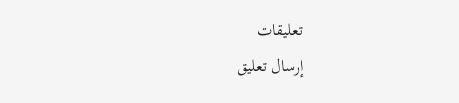تعليقات
إرسال تعليق